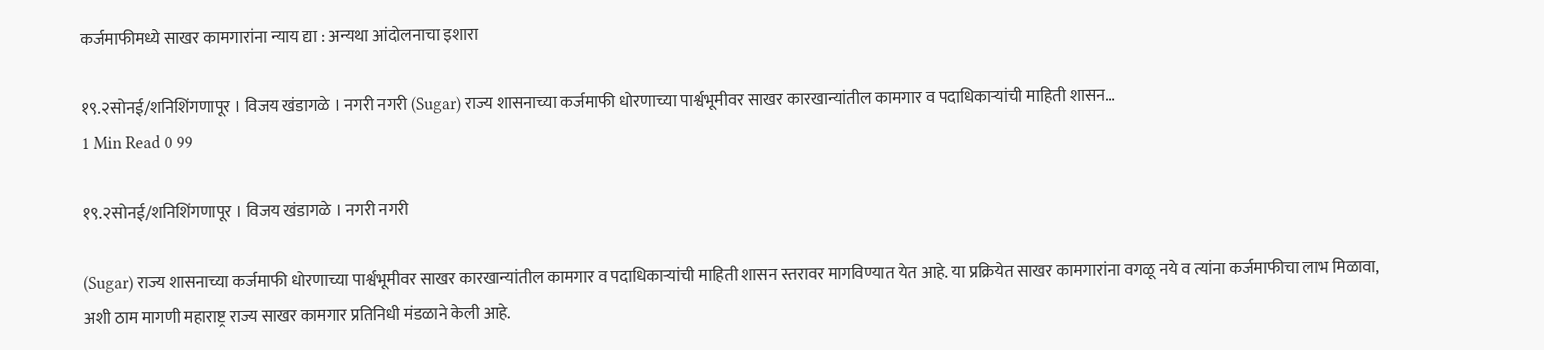कर्जमाफीमध्ये साखर कामगारांना न्याय द्या : अन्यथा आंदोलनाचा इशारा

१९.२सोनई/शनिशिंगणापूर । विजय खंडागळे । नगरी नगरी (Sugar) राज्य शासनाच्या कर्जमाफी धोरणाच्या पार्श्वभूमीवर साखर कारखान्यांतील कामगार व पदाधिकाऱ्यांची माहिती शासन…
1 Min Read 0 99

१९.२सोनई/शनिशिंगणापूर । विजय खंडागळे । नगरी नगरी

(Sugar) राज्य शासनाच्या कर्जमाफी धोरणाच्या पार्श्वभूमीवर साखर कारखान्यांतील कामगार व पदाधिकाऱ्यांची माहिती शासन स्तरावर मागविण्यात येत आहे. या प्रक्रियेत साखर कामगारांना वगळू नये व त्यांना कर्जमाफीचा लाभ मिळावा, अशी ठाम मागणी महाराष्ट्र राज्य साखर कामगार प्रतिनिधी मंडळाने केली आहे.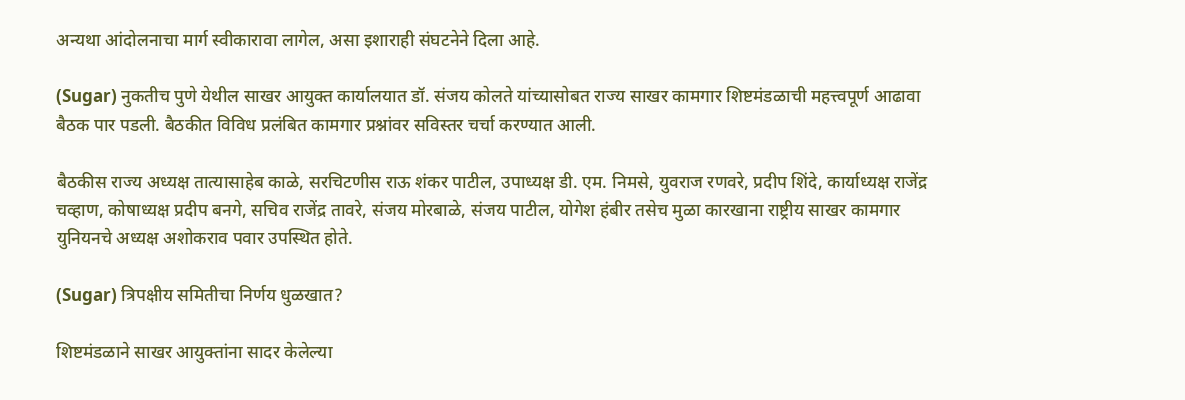अन्यथा आंदोलनाचा मार्ग स्वीकारावा लागेल, असा इशाराही संघटनेने दिला आहे.

(Sugar) नुकतीच पुणे येथील साखर आयुक्त कार्यालयात डॉ. संजय कोलते यांच्यासोबत राज्य साखर कामगार शिष्टमंडळाची महत्त्वपूर्ण आढावा बैठक पार पडली. बैठकीत विविध प्रलंबित कामगार प्रश्नांवर सविस्तर चर्चा करण्यात आली.

बैठकीस राज्य अध्यक्ष तात्यासाहेब काळे, सरचिटणीस राऊ शंकर पाटील, उपाध्यक्ष डी. एम. निमसे, युवराज रणवरे, प्रदीप शिंदे, कार्याध्यक्ष राजेंद्र चव्हाण, कोषाध्यक्ष प्रदीप बनगे, सचिव राजेंद्र तावरे, संजय मोरबाळे, संजय पाटील, योगेश हंबीर तसेच मुळा कारखाना राष्ट्रीय साखर कामगार युनियनचे अध्यक्ष अशोकराव पवार उपस्थित होते.

(Sugar) त्रिपक्षीय समितीचा निर्णय धुळखात?

शिष्टमंडळाने साखर आयुक्तांना सादर केलेल्या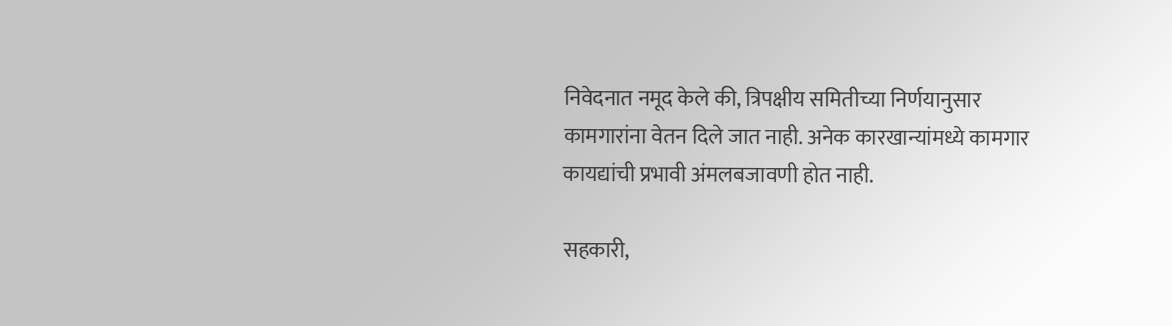निवेदनात नमूद केले की, त्रिपक्षीय समितीच्या निर्णयानुसार कामगारांना वेतन दिले जात नाही. अनेक कारखान्यांमध्ये कामगार कायद्यांची प्रभावी अंमलबजावणी होत नाही.

सहकारी,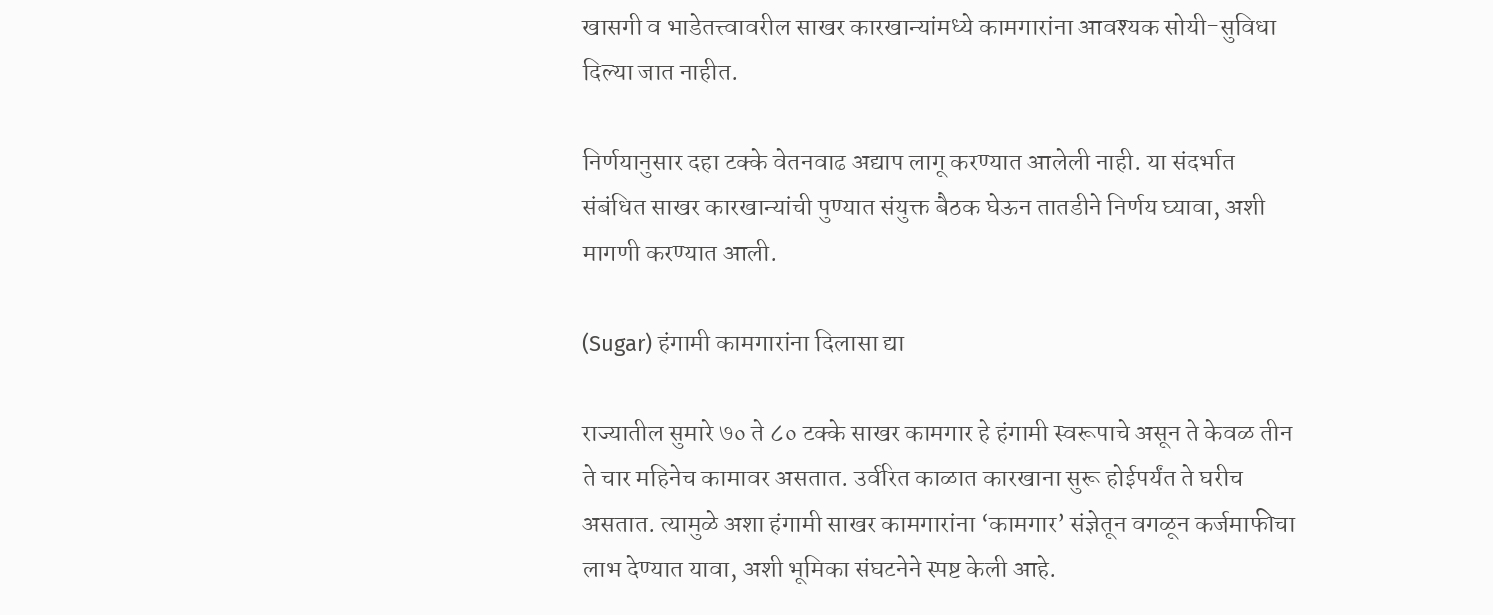खासगी व भाडेतत्त्वावरील साखर कारखान्यांमध्ये कामगारांना आवश्यक सोयी-सुविधा दिल्या जात नाहीत.

निर्णयानुसार दहा टक्के वेतनवाढ अद्याप लागू करण्यात आलेली नाही. या संदर्भात संबंधित साखर कारखान्यांची पुण्यात संयुक्त बैठक घेऊन तातडीने निर्णय घ्यावा, अशी मागणी करण्यात आली.

(Sugar) हंगामी कामगारांना दिलासा द्या

राज्यातील सुमारे ७० ते ८० टक्के साखर कामगार हे हंगामी स्वरूपाचे असून ते केवळ तीन ते चार महिनेच कामावर असतात. उर्वरित काळात कारखाना सुरू होईपर्यंत ते घरीच असतात. त्यामुळे अशा हंगामी साखर कामगारांना ‘कामगार’ संज्ञेतून वगळून कर्जमाफीचा लाभ देण्यात यावा, अशी भूमिका संघटनेने स्पष्ट केली आहे.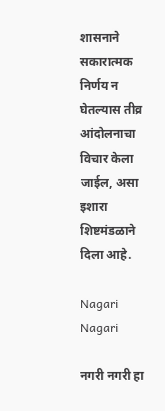शासनाने सकारात्मक निर्णय न घेतल्यास तीव्र आंदोलनाचा विचार केला जाईल, असा इशारा शिष्टमंडळाने दिला आहे.

Nagari Nagari

नगरी नगरी हा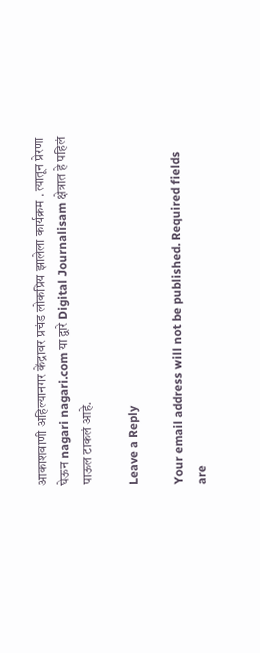आकाशवाणी अहिल्यानगर केंद्रावर प्रचंड लोकप्रिय झालेला कार्यक्रम . त्यातून प्रेरणा घेऊन nagari nagari.com या द्वारे Digital Journalisam क्षेत्रात हे पहिलं पाऊल टाकलं आहे.

Leave a Reply

Your email address will not be published. Required fields are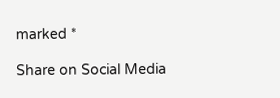marked *

Share on Social Media